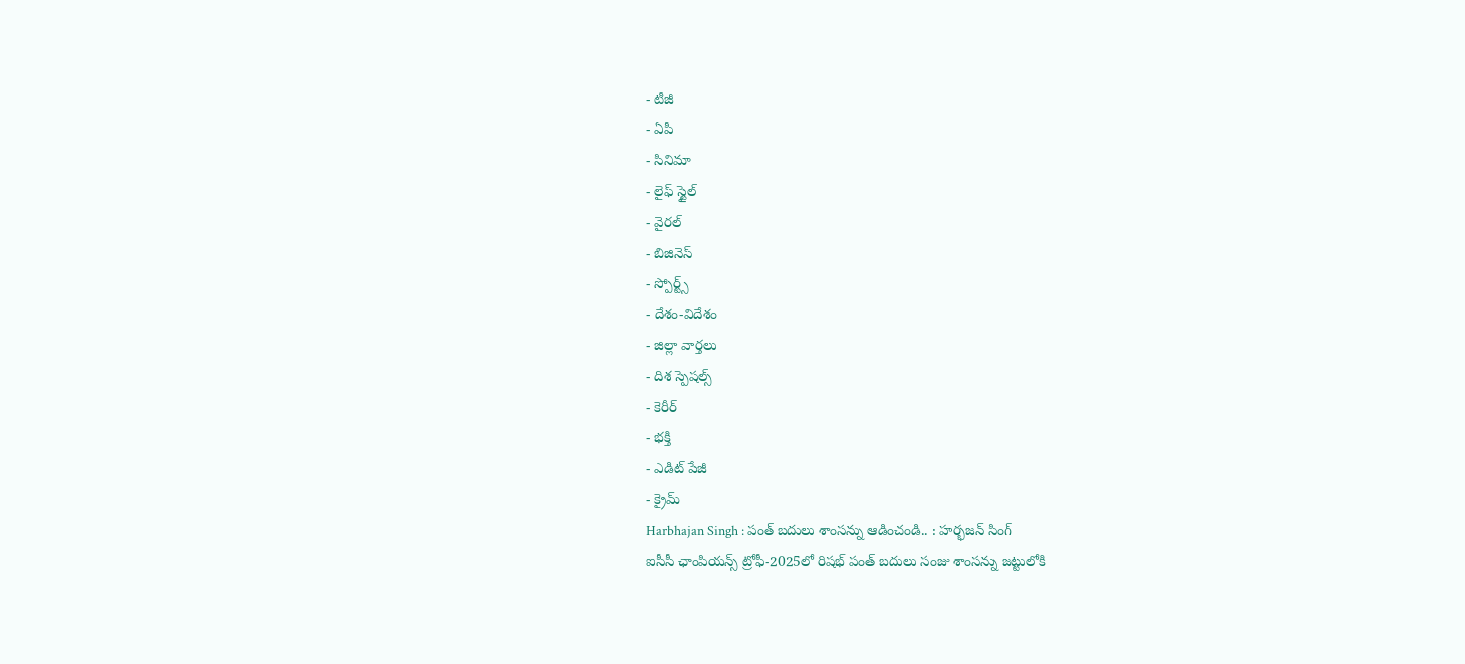- టీజీ
- ఏపీ
- సినిమా
- లైఫ్ స్టైల్
- వైరల్
- బిజినెస్
- స్పోర్ట్స్
- దేశం-విదేశం
- జిల్లా వార్తలు
- దిశ స్పెషల్స్
- కెరీర్
- భక్తి
- ఎడిట్ పేజీ
- క్రైమ్
Harbhajan Singh : పంత్ బదులు శాంసన్ను ఆడించండి.. : హర్భజన్ సింగ్
ఐసీసీ ఛాంపియన్స్ ట్రోఫీ-2025లో రిషభ్ పంత్ బదులు సంజు శాంసన్ను జట్టులోకి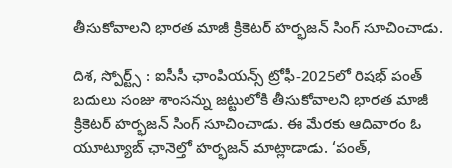తీసుకోవాలని భారత మాజీ క్రికెటర్ హర్భజన్ సింగ్ సూచించాడు.

దిశ, స్పోర్ట్స్ : ఐసీసీ ఛాంపియన్స్ ట్రోఫీ-2025లో రిషభ్ పంత్ బదులు సంజు శాంసన్ను జట్టులోకి తీసుకోవాలని భారత మాజీ క్రికెటర్ హర్భజన్ సింగ్ సూచించాడు. ఈ మేరకు ఆదివారం ఓ యూట్యూబ్ ఛానెల్తో హర్భజన్ మాట్లాడాడు. ‘పంత్,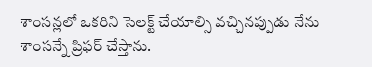శాంసన్లలో ఒకరిని సెలక్ట్ చేయాల్సి వచ్చినప్పుడు నేను శాంసన్నే ప్రిఫర్ చేస్తాను.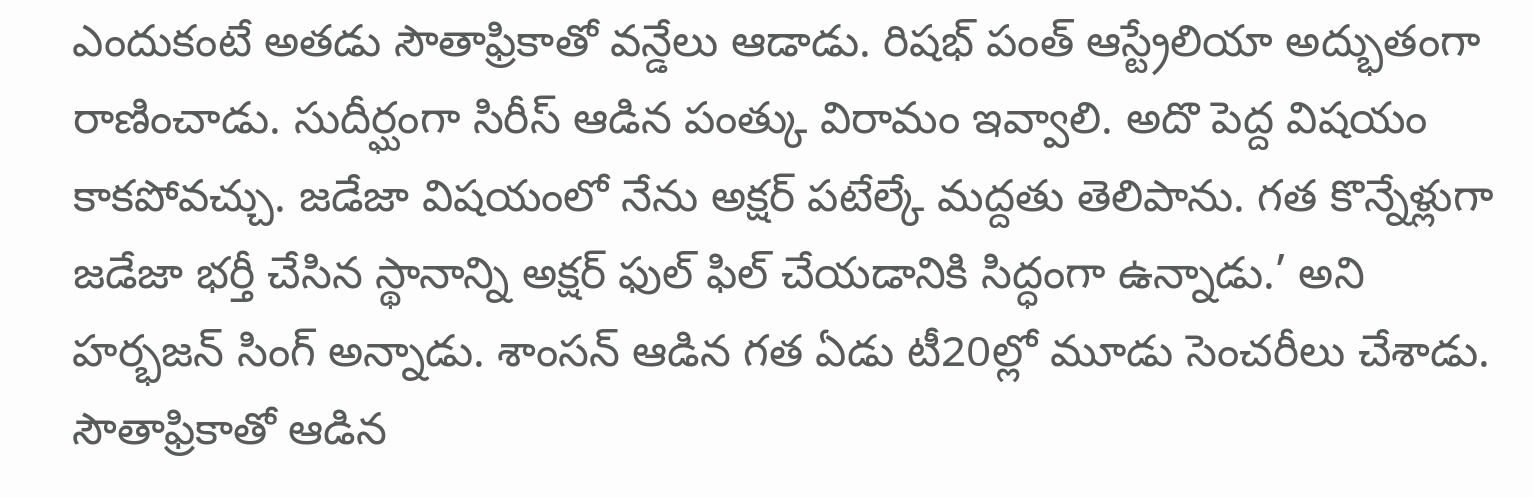ఎందుకంటే అతడు సౌతాఫ్రికాతో వన్డేలు ఆడాడు. రిషభ్ పంత్ ఆస్ట్రేలియా అద్భుతంగా రాణించాడు. సుదీర్ఘంగా సిరీస్ ఆడిన పంత్కు విరామం ఇవ్వాలి. అదొ పెద్ద విషయం కాకపోవచ్చు. జడేజా విషయంలో నేను అక్షర్ పటేల్కే మద్దతు తెలిపాను. గత కొన్నేళ్లుగా జడేజా భర్తీ చేసిన స్థానాన్ని అక్షర్ ఫుల్ ఫిల్ చేయడానికి సిద్ధంగా ఉన్నాడు.’ అని హర్భజన్ సింగ్ అన్నాడు. శాంసన్ ఆడిన గత ఏడు టీ20ల్లో మూడు సెంచరీలు చేశాడు. సౌతాఫ్రికాతో ఆడిన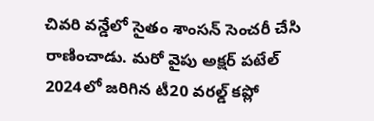చివరి వన్డేలో సైతం శాంసన్ సెంచరీ చేసి రాణించాడు. మరో వైపు అక్షర్ పటేల్ 2024లో జరిగిన టీ20 వరల్డ్ కప్లో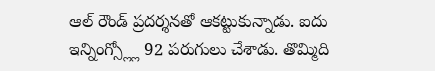ఆల్ రౌండ్ ప్రదర్శనతో ఆకట్టుకున్నాడు. ఐదు ఇన్నింగ్స్ల్లో 92 పరుగులు చేశాడు. తొమ్మిది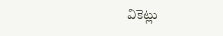వికెట్లు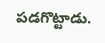పడగొట్టాడు.